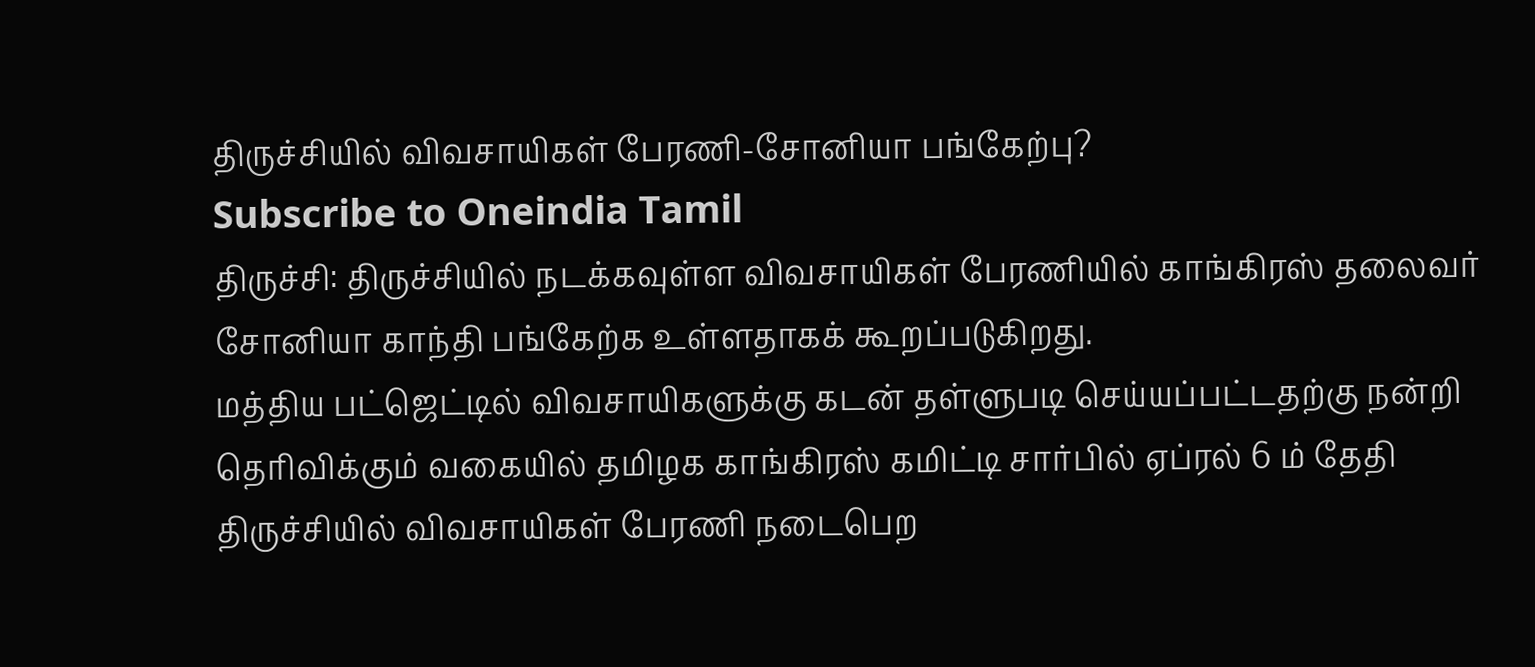திருச்சியில் விவசாயிகள் பேரணி-சோனியா பங்கேற்பு?
Subscribe to Oneindia Tamil
திருச்சி: திருச்சியில் நடக்கவுள்ள விவசாயிகள் பேரணியில் காங்கிரஸ் தலைவர் சோனியா காந்தி பங்கேற்க உள்ளதாகக் கூறப்படுகிறது.
மத்திய பட்ஜெட்டில் விவசாயிகளுக்கு கடன் தள்ளுபடி செய்யப்பட்டதற்கு நன்றி தெரிவிக்கும் வகையில் தமிழக காங்கிரஸ் கமிட்டி சார்பில் ஏப்ரல் 6 ம் தேதி திருச்சியில் விவசாயிகள் பேரணி நடைபெற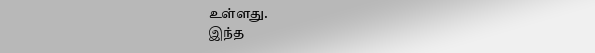உள்ளது.
இந்த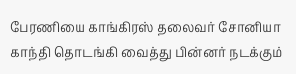பேரணியை காங்கிரஸ் தலைவர் சோனியா காந்தி தொடங்கி வைத்து பின்னர் நடக்கும்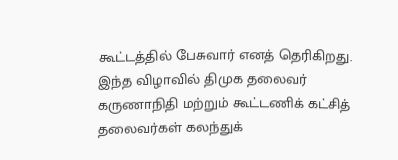கூட்டத்தில் பேசுவார் எனத் தெரிகிறது.
இந்த விழாவில் திமுக தலைவர் கருணாநிதி மற்றும் கூட்டணிக் கட்சித் தலைவர்கள் கலந்துக்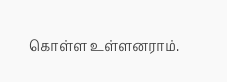கொள்ள உள்ளனராம்.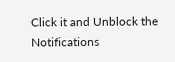Click it and Unblock the Notifications